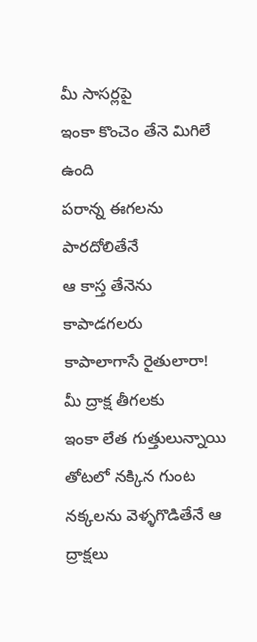మీ సాసర్లపై
ఇంకా కొంచెం తేనె మిగిలే ఉంది
పరాన్న ఈగలను పారదోలితేనే
ఆ కాస్త తేనెను కాపాడగలరు
కాపాలాగాసే రైతులారా!
మీ ద్రాక్ష తీగలకు
ఇంకా లేత గుత్తులున్నాయి
తోటలో నక్కిన గుంట నక్కలను వెళ్ళగొడితేనే ఆ ద్రాక్షలు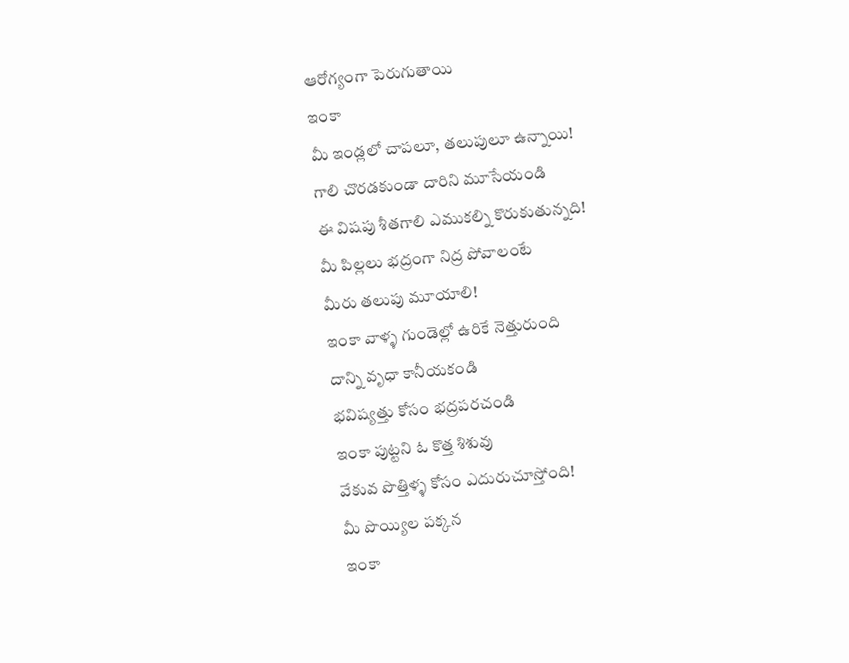ఆరోగ్యంగా పెరుగుతాయి
ఇంకా
మీ ఇండ్లలో చాపలూ, తలుపులూ ఉన్నాయి!
గాలి చొరడకుండా దారిని మూసేయండి
ఈ విషపు శీతగాలి ఎముకల్ని కొరుకుతున్నది!
మీ పిల్లలు భద్రంగా నిద్ర పోవాలంటే
మీరు తలుపు మూయాలి!
ఇంకా వాళ్ళ గుండెల్లో ఉరికే నెత్తురుంది
దాన్ని వృధా కానీయకండి
భవిష్యత్తు కోసం భద్రపరచండి
ఇంకా పుట్టని ఓ కొత్త శిశువు
వేకువ పొత్తిళ్ళ కోసం ఎదురుచూస్తోంది!
మీ పొయ్యిల పక్కన
ఇంకా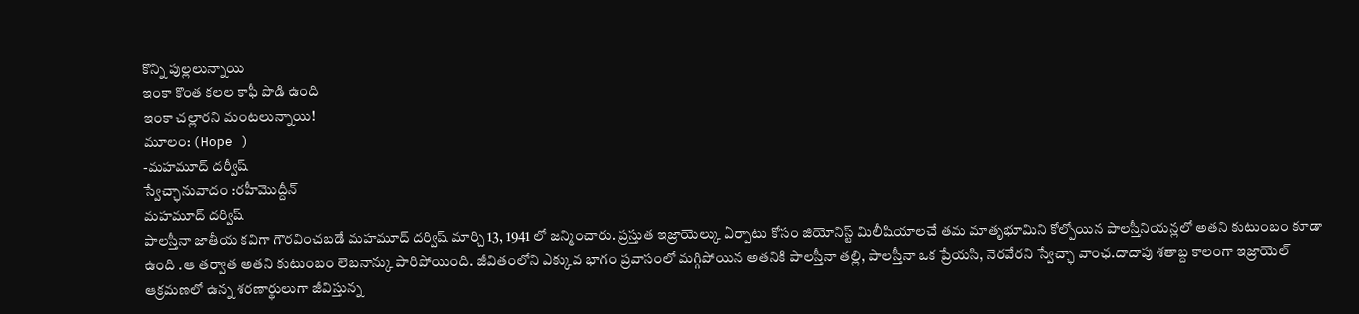కొన్ని పుల్లలున్నాయి
ఇంకా కొంత కలల కాఫీ పొడి ఉంది
ఇంకా చల్లారని మంటలున్నాయి!
మూలం: (Hope )
-మహమూద్ దర్వీష్
స్వేచ్ఛానువాదం :రహీమొద్దీన్
మహమూద్ దర్విష్
పాలస్తీనా జాతీయ కవిగా గౌరవించబడే మహమూద్ దర్విష్ మార్చి 13, 1941 లో జన్మించారు. ప్రస్తుత ఇజ్రాయెల్కు ఏర్పాటు కోసం జియోనిస్ట్ మిలీషియాలచే తమ మాతృభూమిని కోల్పోయిన పాలస్తీనియన్లలో అతని కుటుంబం కూడా ఉంది .ఆ తర్వాత అతని కుటుంబం లెబనాన్కు పారిపోయింది. జీవితంలోని ఎక్కువ భాగం ప్రవాసంలో మగ్గిపోయిన అతనికి పాలస్తీనా తల్లి, పాలస్తీనా ఒక ప్రేయసి, నెరవేరని స్వేచ్ఛా వాంఛ.దాదాపు శతాబ్ద కాలంగా ఇజ్రాయెల్ ఆక్రమణలో ఉన్న శరణార్థులుగా జీవిస్తున్న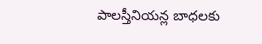పాలస్తీనియన్ల బాధలకు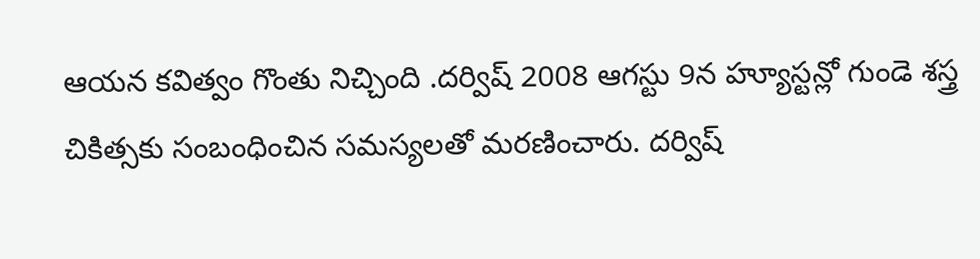ఆయన కవిత్వం గొంతు నిచ్చింది .దర్విష్ 2008 ఆగస్టు 9న హ్యూస్టన్లో గుండె శస్త్ర చికిత్సకు సంబంధించిన సమస్యలతో మరణించారు. దర్విష్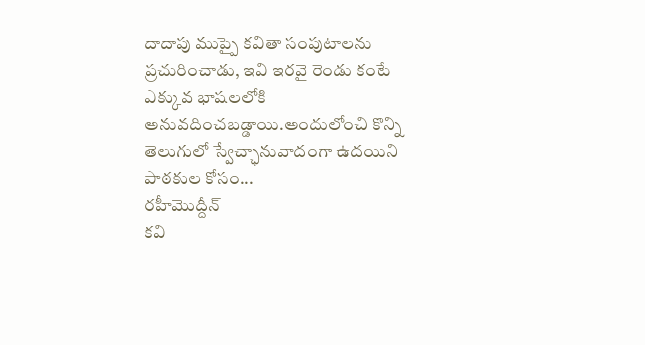దాదాపు ముప్పై కవితా సంపుటాలను ప్రచురించాడు, ఇవి ఇరవై రెండు కంటే ఎక్కువ భాషలలోకి అనువదించబడ్డాయి.అందులోంచి కొన్ని తెలుగులో స్వేచ్ఛానువాదంగా ఉదయిని పాఠకుల కోసం...
రహీమొద్దీన్
కవి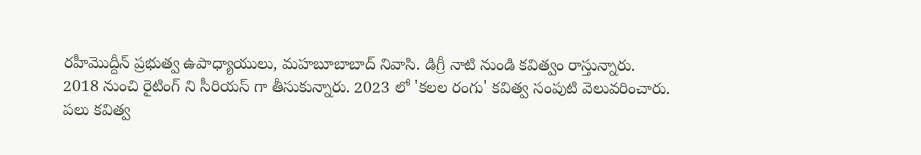రహీమొద్దీన్ ప్రభుత్వ ఉపాధ్యాయులు, మహబూబాబాద్ నివాసి. డిగ్రీ నాటి నుండి కవిత్వం రాస్తున్నారు. 2018 నుంచి రైటింగ్ ని సీరియస్ గా తీసుకున్నారు. 2023 లో 'కలల రంగు' కవిత్వ సంపుటి వెలువరించారు. పలు కవిత్వ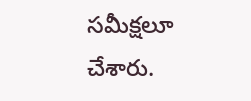సమీక్షలూ చేశారు.